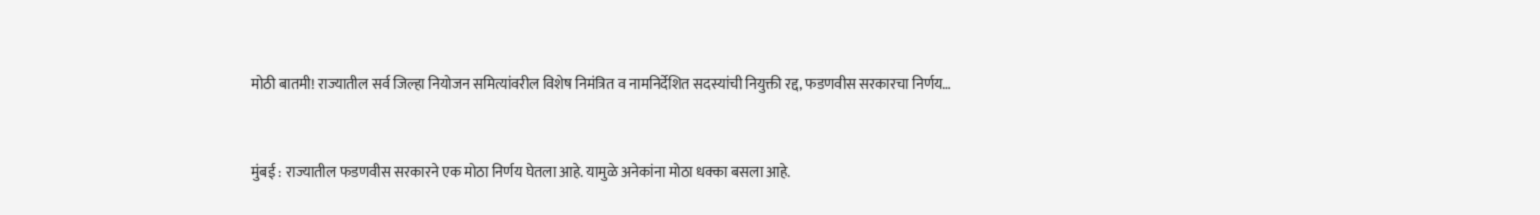मोठी बातमी! राज्यातील सर्व जिल्हा नियोजन समित्यांवरील विशेष निमंत्रित व नामनिर्देशित सदस्यांची नियुक्ती रद्द, फडणवीस सरकारचा निर्णय…


मुंबई : राज्यातील फडणवीस सरकारने एक मोठा निर्णय घेतला आहे. यामुळे अनेकांना मोठा धक्का बसला आहे.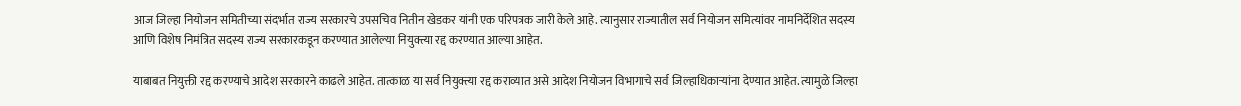आज जिल्हा नियोजन समितीच्या संदर्भात राज्य सरकारचे उपसचिव नितीन खेडकर यांनी एक परिपत्रक जारी केले आहे. त्यानुसार राज्यातील सर्व नियोजन समित्यांवर नामनिर्देशित सदस्य आणि विशेष निमंत्रित सदस्य राज्य सरकारकडून करण्यात आलेल्या नियुक्त्या रद्द करण्यात आल्या आहेत.

याबाबत नियुक्ती रद्द करण्याचे आदेश सरकारने काढले आहेत. तात्काळ या सर्व नियुक्त्या रद्द कराव्यात असे आदेश नियोजन विभागाचे सर्व जिल्हाधिकाऱ्यांना देण्यात आहेत. त्यामुळे जिल्हा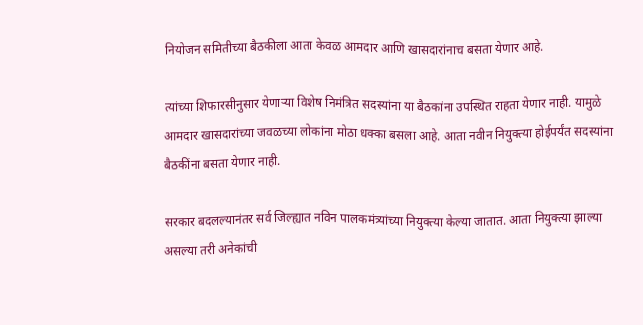नियोजन समितीच्या बैठकीला आता केवळ आमदार आणि खासदारांनाच बसता येणार आहे.

त्यांच्या शिफारसीनुसार येणाऱ्या विशेष निमंत्रित सदस्यांना या बैठकांना उपस्थित राहता येणार नाही. यामुळे आमदार खासदारांच्या जवळच्या लोकांना मोठा धक्का बसला आहे. आता नवीन नियुक्त्या होईपर्यंत सदस्यांना बैठकींना बसता येणार नाही.

सरकार बदलल्यानंतर सर्व जिल्ह्यात नविन पालकमंत्र्यांच्या नियुक्त्या केल्या जातात. आता नियुक्त्या झाल्या असल्या तरी अनेकांची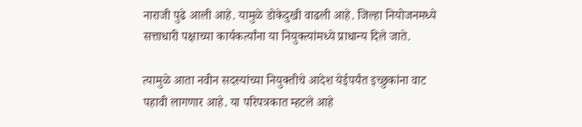नाराजी पुढे आली आहे. यामुळे डोकेदुखी वाढली आहे. जिल्हा नियोजनमध्ये सत्ताधारी पक्षाच्या कार्यकर्त्यांना या नियुक्त्यांमध्ये प्राधान्य दिले जाते.

त्यामुळे आता नवीन सदस्यांच्या नियुक्तीचे आदेश येईपर्यंत इच्छुकांना वाट पहावी लागणार आहे. या परिपत्रकात म्हटले आहे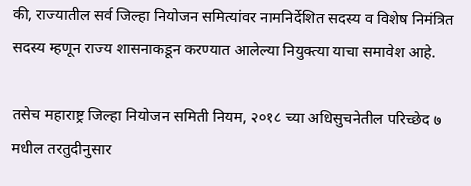की, राज्यातील सर्व जिल्हा नियोजन समित्यांवर नामनिर्देशित सदस्य व विशेष निमंत्रित सदस्य म्हणून राज्य शासनाकडून करण्यात आलेल्या नियुक्त्या याचा समावेश आहे.

तसेच महाराष्ट्र जिल्हा नियोजन समिती नियम, २०१८ च्या अधिसुचनेतील परिच्छेद ७ मधील तरतुदीनुसार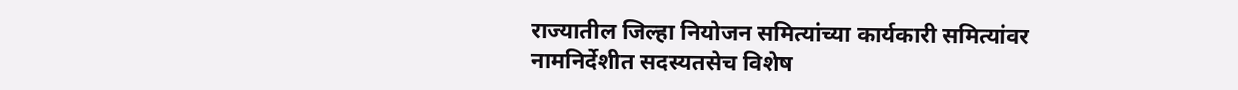राज्यातील जिल्हा नियोजन समित्यांच्या कार्यकारी समित्यांवर नामनिर्देशीत सदस्यतसेच विशेष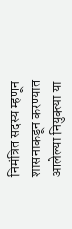निमंत्रित सदस्य म्हणून शासनाकडून करण्यात आलेल्या नियुक्त्या या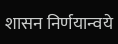शासन निर्णयान्वये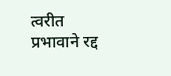त्वरीत प्रभावाने रद्द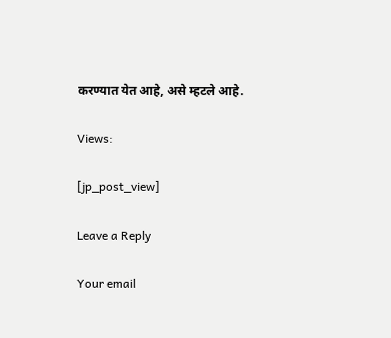करण्यात येत आहे, असे म्हटले आहे.

Views:

[jp_post_view]

Leave a Reply

Your email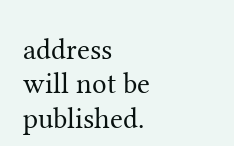address will not be published.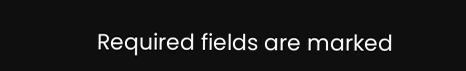Required fields are marked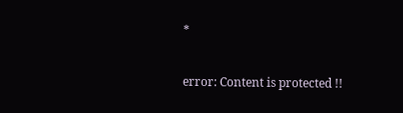*

error: Content is protected !!